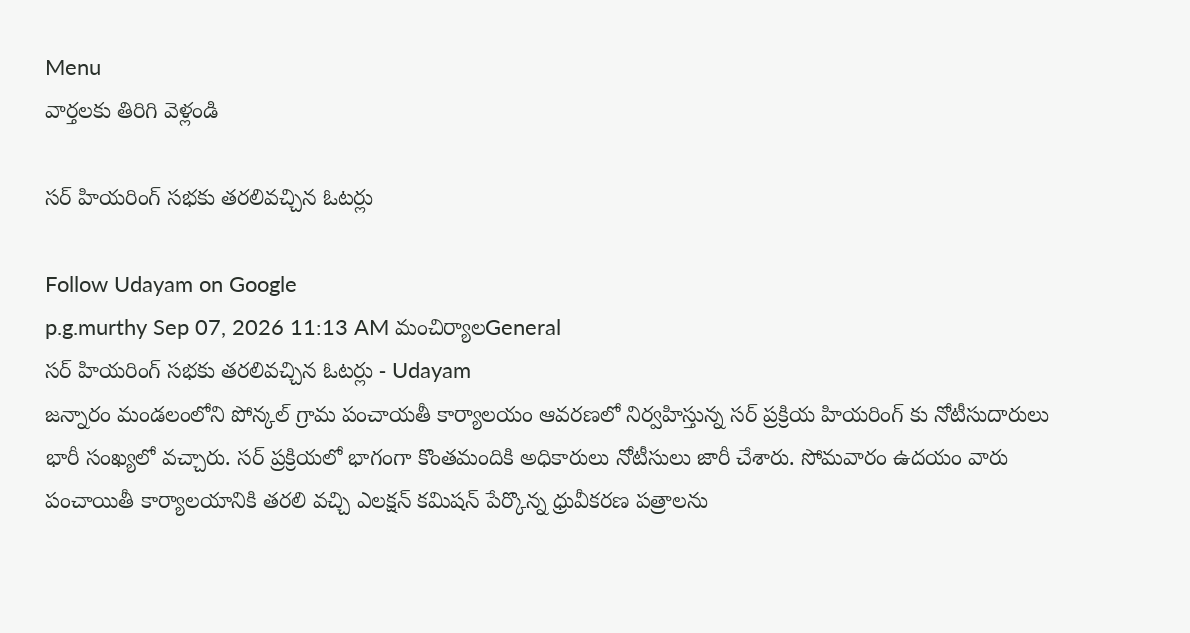Menu
వార్తలకు తిరిగి వెళ్లండి

సర్ హియరింగ్ సభకు తరలివచ్చిన ఓటర్లు

Follow Udayam on Google
p.g.murthy Sep 07, 2026 11:13 AM మంచిర్యాలGeneral
సర్ హియరింగ్ సభకు తరలివచ్చిన ఓటర్లు - Udayam
జన్నారం మండలంలోని పోన్కల్ గ్రామ పంచాయతీ కార్యాలయం ఆవరణలో నిర్వహిస్తున్న సర్ ప్రక్రియ హియరింగ్ కు నోటీసుదారులు భారీ సంఖ్యలో వచ్చారు. సర్ ప్రక్రియలో భాగంగా కొంతమందికి అధికారులు నోటీసులు జారీ చేశారు. సోమవారం ఉదయం వారు పంచాయితీ కార్యాలయానికి తరలి వచ్చి ఎలక్షన్ కమిషన్ పేర్కొన్న ధ్రువీకరణ పత్రాలను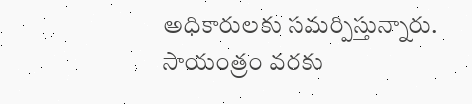అధికారులకు సమర్పిస్తున్నారు. సాయంత్రం వరకు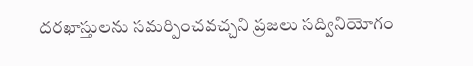దరఖాస్తులను సమర్పించవచ్చని ప్రజలు సద్వినియోగం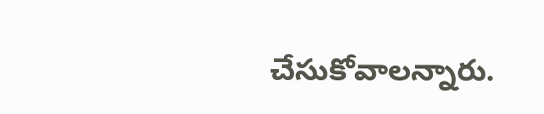చేసుకోవాలన్నారు.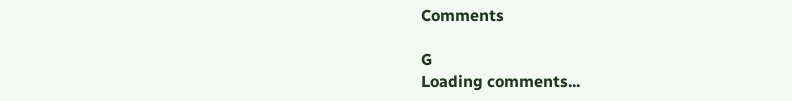Comments

G
Loading comments...